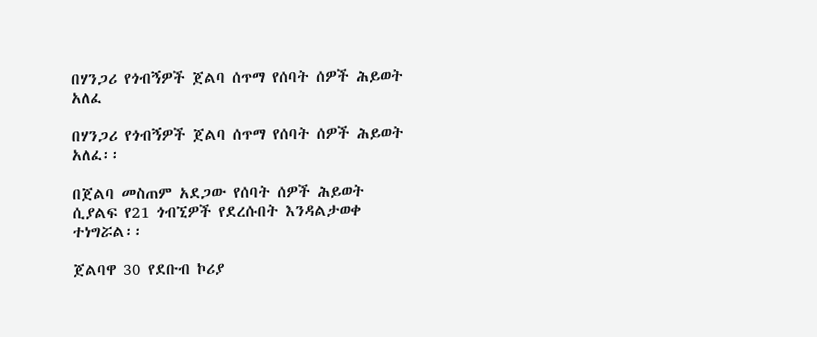በሃንጋሪ የጎብኝዎች ጀልባ ሰጥማ የሰባት ሰዎች ሕይወት አለፈ

በሃንጋሪ የጎብኝዎች ጀልባ ሰጥማ የሰባት ሰዎች ሕይወት አለፈ፡፡

በጀልባ መስጠም አደጋው የሰባት ሰዎች ሕይወት ሲያልፍ የ21 ጎብኚዎች የደረሱበት እንዳልታወቀ ተነግሯል፡፡

ጀልባዋ 30 የደቡብ ኮሪያ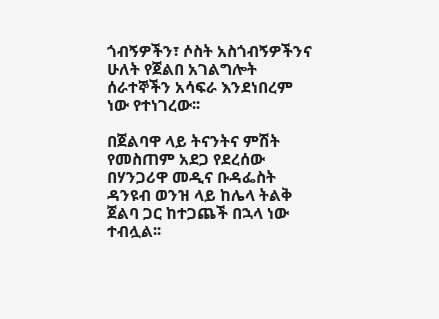ጎብኝዎችን፣ ሶስት አስጎብኝዎችንና ሁለት የጀልበ አገልግሎት ሰራተኞችን አሳፍራ እንደነበረም ነው የተነገረው፡፡

በጀልባዋ ላይ ትናንትና ምሽት የመስጠም አደጋ የደረሰው በሃንጋሪዋ መዲና ቡዳፌስት ዳንዩብ ወንዝ ላይ ከሌላ ትልቅ ጀልባ ጋር ከተጋጨች በኋላ ነው ተብሏል፡፡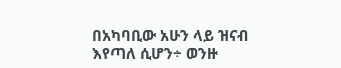በአካባቢው አሁን ላይ ዝናብ እየጣለ ሲሆን÷ ወንዙ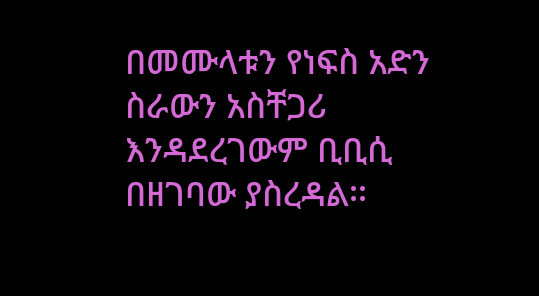በመሙላቱን የነፍስ አድን ስራውን አስቸጋሪ እንዳደረገውም ቢቢሲ በዘገባው ያስረዳል፡፡